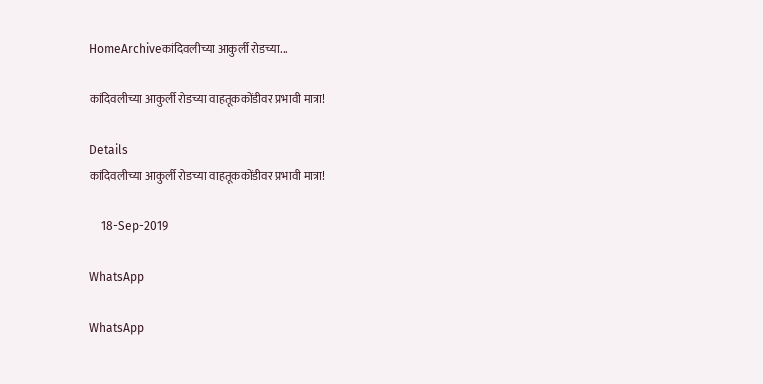HomeArchiveकांदिवलीच्या आकुर्ली रोडच्या...

कांदिवलीच्या आकुर्ली रोडच्या वाहतूककोंडीवर प्रभावी मात्रा!

Details
कांदिवलीच्या आकुर्ली रोडच्या वाहतूककोंडीवर प्रभावी मात्रा!

    18-Sep-2019

WhatsApp

WhatsApp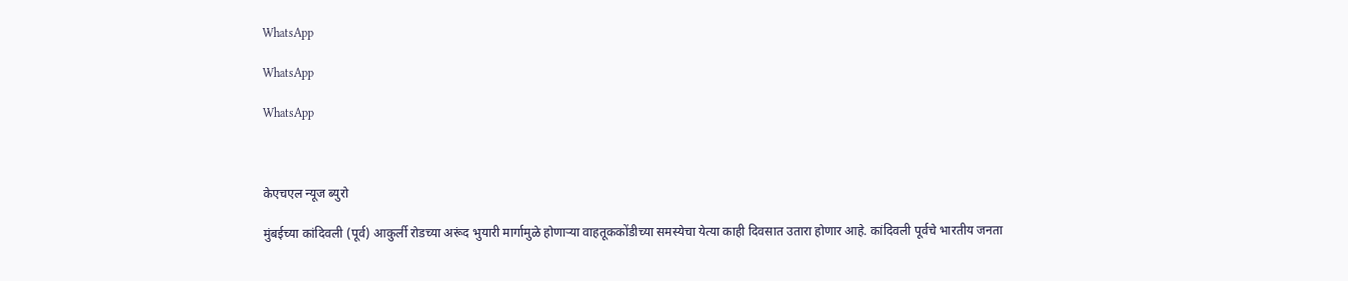WhatsApp

WhatsApp

WhatsApp



केएचएल न्यूज ब्युरो

मुंबईच्या कांदिवली (पूर्व) आकुर्ली रोडच्या अरूंद भुयारी मार्गामुळे होणाऱ्या वाहतूककोंडीच्या समस्येचा येत्या काही दिवसात उतारा होणार आहे. कांदिवली पूर्वचे भारतीय जनता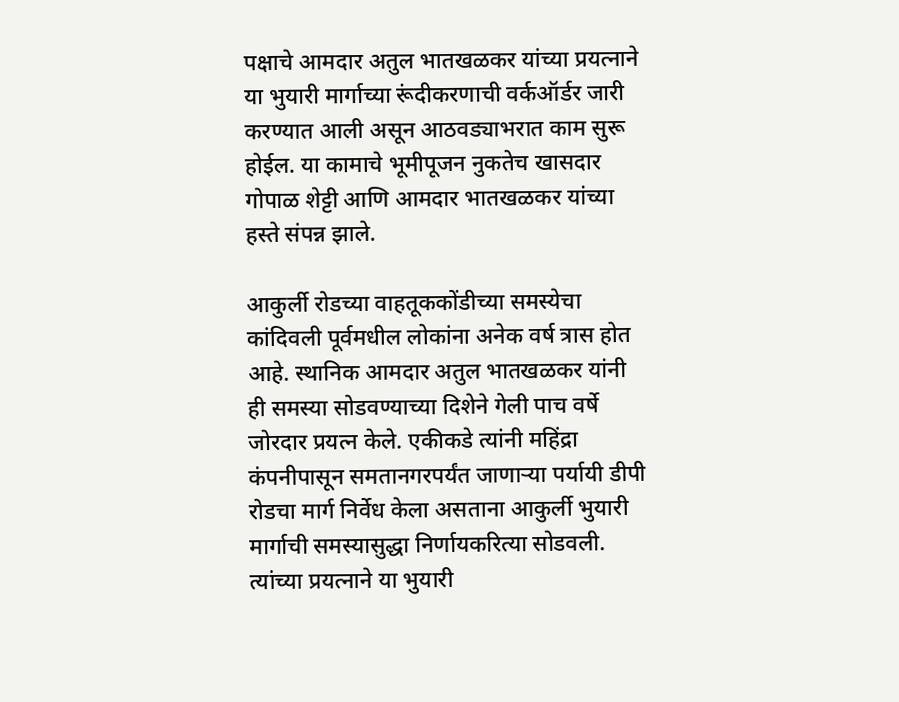पक्षाचे आमदार अतुल भातखळकर यांच्या प्रयत्नाने या भुयारी मार्गाच्या रूंदीकरणाची वर्कऑर्डर जारी करण्यात आली असून आठवड्याभरात काम सुरू होईल. या कामाचे भूमीपूजन नुकतेच खासदार गोपाळ शेट्टी आणि आमदार भातखळकर यांच्या हस्ते संपन्न झाले.

आकुर्ली रोडच्या वाहतूककोंडीच्या समस्येचा कांदिवली पूर्वमधील लोकांना अनेक वर्ष त्रास होत आहे. स्थानिक आमदार अतुल भातखळकर यांनी ही समस्या सोडवण्याच्या दिशेने गेली पाच वर्षे जोरदार प्रयत्न केले. एकीकडे त्यांनी महिंद्रा कंपनीपासून समतानगरपर्यंत जाणाऱ्या पर्यायी डीपी रोडचा मार्ग निर्वेध केला असताना आकुर्ली भुयारी मार्गाची समस्यासुद्धा निर्णायकरित्या सोडवली. त्यांच्या प्रयत्नाने या भुयारी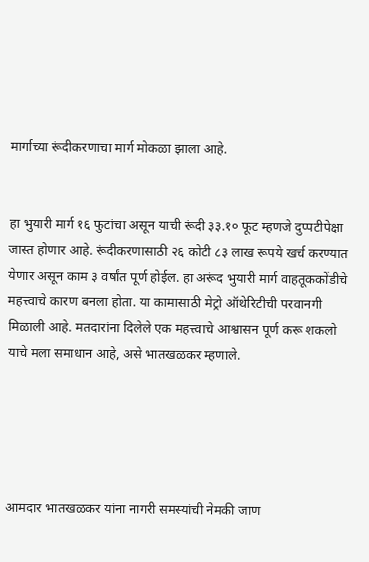मार्गाच्या रूंदीकरणाचा मार्ग मोकळा झाला आहे.


हा भुयारी मार्ग १६ फुटांचा असून याची रूंदी ३३.१० फूट म्हणजे दुप्पटीपेक्षा जास्त होणार आहे. रूंदीकरणासाठी २६ कोटी ८३ लाख रूपये खर्च करण्यात येणार असून काम ३ वर्षांत पूर्ण होईल. हा अरूंद भुयारी मार्ग वाहतूककोंडीचे महत्त्वाचे कारण बनला होता. या कामासाठी मेट्रो ऑथेरिटीची परवानगी मिळाली आहे. मतदारांना दिलेले एक महत्त्वाचे आश्वासन पूर्ण करू शकलो याचे मला समाधान आहे, असे भातखळकर म्हणाले.





आमदार भातखळकर यांना नागरी समस्यांची नेमकी जाण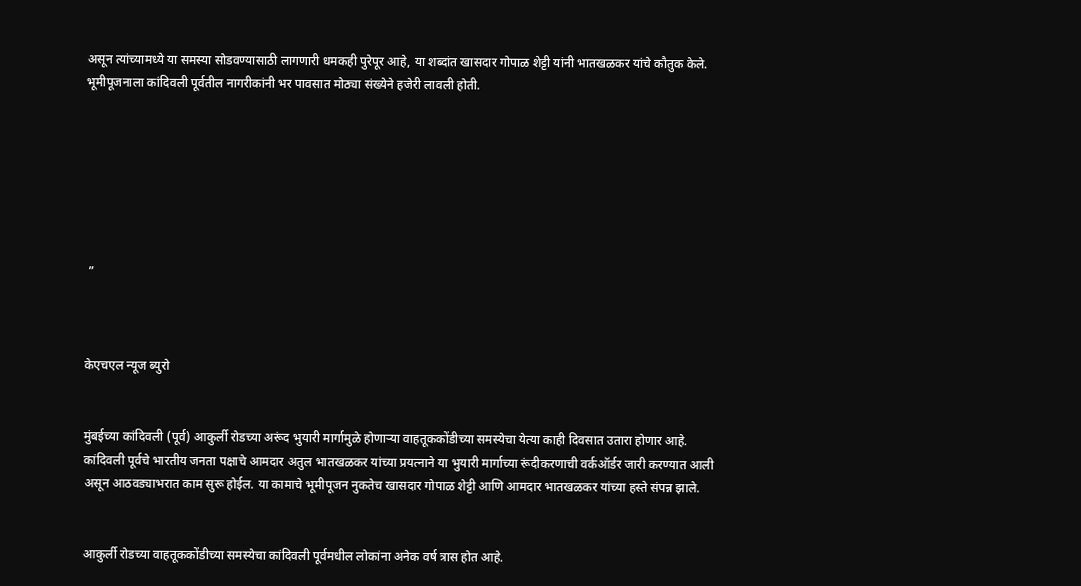असून त्यांच्यामध्ये या समस्या सोडवण्यासाठी लागणारी धमकही पुरेपूर आहे, या शब्दांत खासदार गोपाळ शेट्टी यांनी भातखळकर यांचे कौतुक केले. भूमीपूजनाला कांदिवली पूर्वतील नागरीकांनी भर पावसात मोठ्या संख्येने हजेरी लावली होती.







 ”



केएचएल न्यूज ब्युरो


मुंबईच्या कांदिवली (पूर्व) आकुर्ली रोडच्या अरूंद भुयारी मार्गामुळे होणाऱ्या वाहतूककोंडीच्या समस्येचा येत्या काही दिवसात उतारा होणार आहे. कांदिवली पूर्वचे भारतीय जनता पक्षाचे आमदार अतुल भातखळकर यांच्या प्रयत्नाने या भुयारी मार्गाच्या रूंदीकरणाची वर्कऑर्डर जारी करण्यात आली असून आठवड्याभरात काम सुरू होईल. या कामाचे भूमीपूजन नुकतेच खासदार गोपाळ शेट्टी आणि आमदार भातखळकर यांच्या हस्ते संपन्न झाले.


आकुर्ली रोडच्या वाहतूककोंडीच्या समस्येचा कांदिवली पूर्वमधील लोकांना अनेक वर्ष त्रास होत आहे.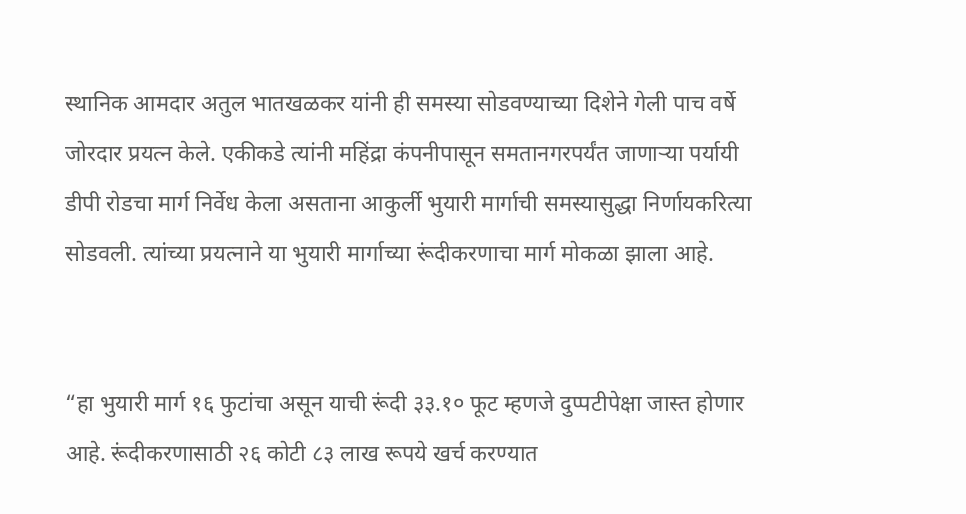स्थानिक आमदार अतुल भातखळकर यांनी ही समस्या सोडवण्याच्या दिशेने गेली पाच वर्षे जोरदार प्रयत्न केले. एकीकडे त्यांनी महिंद्रा कंपनीपासून समतानगरपर्यंत जाणाऱ्या पर्यायी डीपी रोडचा मार्ग निर्वेध केला असताना आकुर्ली भुयारी मार्गाची समस्यासुद्धा निर्णायकरित्या सोडवली. त्यांच्या प्रयत्नाने या भुयारी मार्गाच्या रूंदीकरणाचा मार्ग मोकळा झाला आहे.


“हा भुयारी मार्ग १६ फुटांचा असून याची रूंदी ३३.१० फूट म्हणजे दुप्पटीपेक्षा जास्त होणार आहे. रूंदीकरणासाठी २६ कोटी ८३ लाख रूपये खर्च करण्यात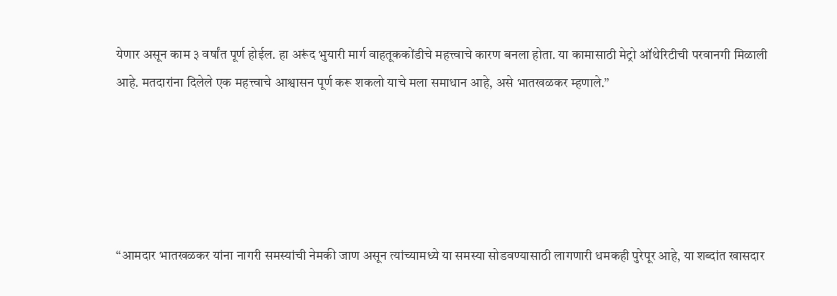येणार असून काम ३ वर्षांत पूर्ण होईल. हा अरूंद भुयारी मार्ग वाहतूककोंडीचे महत्त्वाचे कारण बनला होता. या कामासाठी मेट्रो ऑथेरिटीची परवानगी मिळाली आहे. मतदारांना दिलेले एक महत्त्वाचे आश्वासन पूर्ण करू शकलो याचे मला समाधान आहे, असे भातखळकर म्हणाले.”





“आमदार भातखळकर यांना नागरी समस्यांची नेमकी जाण असून त्यांच्यामध्ये या समस्या सोडवण्यासाठी लागणारी धमकही पुरेपूर आहे, या शब्दांत खासदार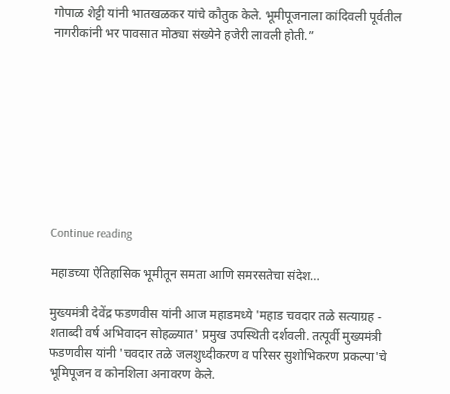गोपाळ शेट्टी यांनी भातखळकर यांचे कौतुक केले. भूमीपूजनाला कांदिवली पूर्वतील नागरीकांनी भर पावसात मोठ्या संख्येने हजेरी लावली होती.”









Continue reading

महाडच्या ऐतिहासिक भूमीतून समता आणि समरसतेचा संदेश…

मुख्यमंत्री देवेंद्र फडणवीस यांनी आज महाडमध्ये 'महाड चवदार तळे सत्याग्रह - शताब्दी वर्ष अभिवादन सोहळ्यात' प्रमुख उपस्थिती दर्शवली. तत्पूर्वी मुख्यमंत्री फडणवीस यांनी 'चवदार तळे जलशुध्दीकरण व परिसर सुशोभिकरण प्रकल्पा'चे भूमिपूजन व कोनशिला अनावरण केले.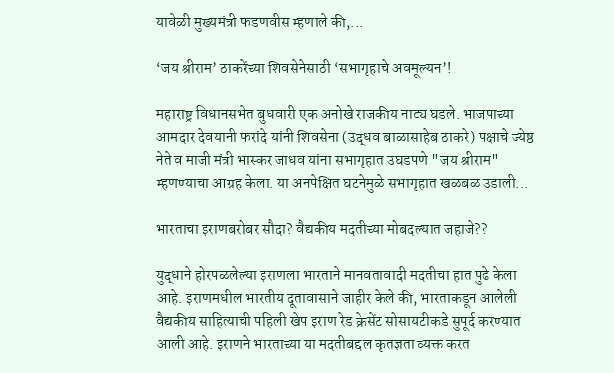यावेळी मुख्यमंत्री फडणवीस म्हणाले की,...

‘जय श्रीराम’ ठाकरेंच्या शिवसेनेसाठी ‘सभागृहाचे अवमूल्यन’!

महाराष्ट्र विधानसभेत बुधवारी एक अनोखे राजकीय नाट्य घडले. भाजपाच्या आमदार देवयानी फरांदे यांनी शिवसेना (उद्धव बाळासाहेब ठाकरे) पक्षाचे ज्येष्ठ नेते व माजी मंत्री भास्कर जाधव यांना सभागृहात उघडपणे "जय श्रीराम" म्हणण्याचा आग्रह केला. या अनपेक्षित घटनेमुळे सभागृहात खळबळ उडाली...

भारताचा इराणबरोबर सौदा? वैद्यकीय मदतीच्या मोबदल्यात जहाजे??

युद्धाने होरपळलेल्या इराणला भारताने मानवतावादी मदतीचा हात पुढे केला आहे. इराणमधील भारतीय दूतावासाने जाहीर केले की, भारताकडून आलेली वैद्यकीय साहित्याची पहिली खेप इराण रेड क्रेसेंट सोसायटीकडे सुपूर्द करण्यात आली आहे. इराणने भारताच्या या मदतीबद्दल कृतज्ञता व्यक्त करत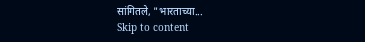सांगितले, "भारताच्या...
Skip to content